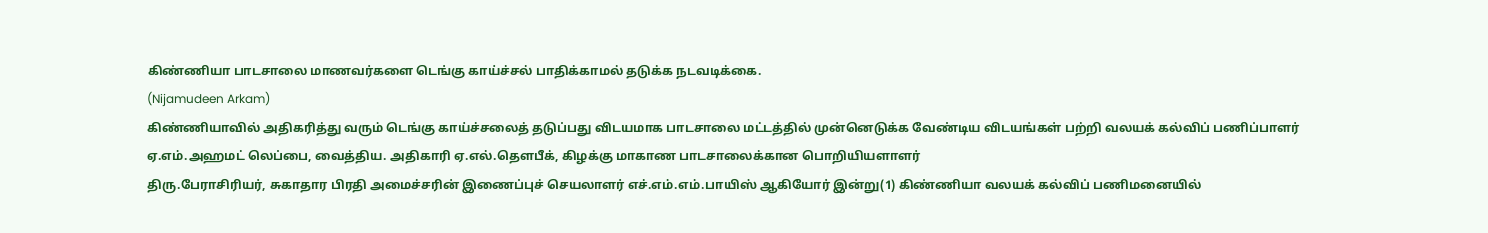கிண்ணியா பாடசாலை மாணவர்களை டெங்கு காய்ச்சல் பாதிக்காமல் தடுக்க நடவடிக்கை.
(Nijamudeen Arkam)
கிண்ணியாவில் அதிகரித்து வரும் டெங்கு காய்ச்சலைத் தடுப்பது விடயமாக பாடசாலை மட்டத்தில் முன்னெடுக்க வேண்டிய விடயங்கள் பற்றி வலயக் கல்விப் பணிப்பாளர் ஏ.எம்.அஹமட் லெப்பை, வைத்திய. அதிகாரி ஏ.எல்.தௌபீக், கிழக்கு மாகாண பாடசாலைக்கான பொறியியளாளர்
திரு.பேராசிரியர், சுகாதார பிரதி அமைச்சரின் இணைப்புச் செயலாளர் எச்.எம்.எம்.பாயிஸ் ஆகியோர் இன்று(1) கிண்ணியா வலயக் கல்விப் பணிமனையில்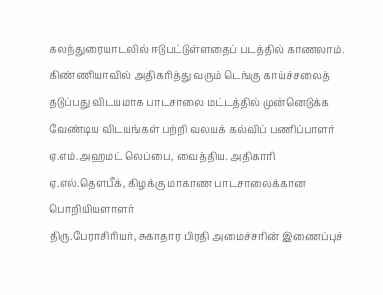கலந்துரையாடலில் ஈடுபட்டுள்ளதைப் படத்தில் காணலாம்.
கிண்ணியாவில் அதிகரித்து வரும் டெங்கு காய்ச்சலைத் தடுப்பது விடயமாக பாடசாலை மட்டத்தில் முன்னெடுக்க வேண்டிய விடயங்கள் பற்றி வலயக் கல்விப் பணிப்பாளர் ஏ.எம்.அஹமட் லெப்பை, வைத்திய. அதிகாரி ஏ.எல்.தௌபீக், கிழக்கு மாகாண பாடசாலைக்கான பொறியியளாளர்
திரு.பேராசிரியர், சுகாதார பிரதி அமைச்சரின் இணைப்புச்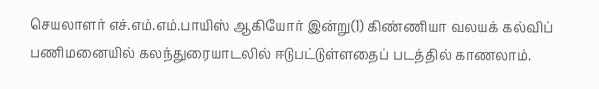செயலாளர் எச்.எம்.எம்.பாயிஸ் ஆகியோர் இன்று(1) கிண்ணியா வலயக் கல்விப் பணிமனையில் கலந்துரையாடலில் ஈடுபட்டுள்ளதைப் படத்தில் காணலாம்.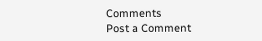Comments
Post a Comment